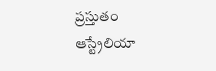ప్రస్తుతం ఆస్ట్రేలియా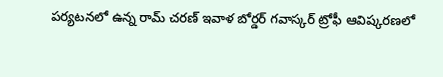పర్యటనలో ఉన్న రామ్ చరణ్ ఇవాళ బోర్డర్ గవాస్కర్ ట్రోఫీ ఆవిష్కరణలో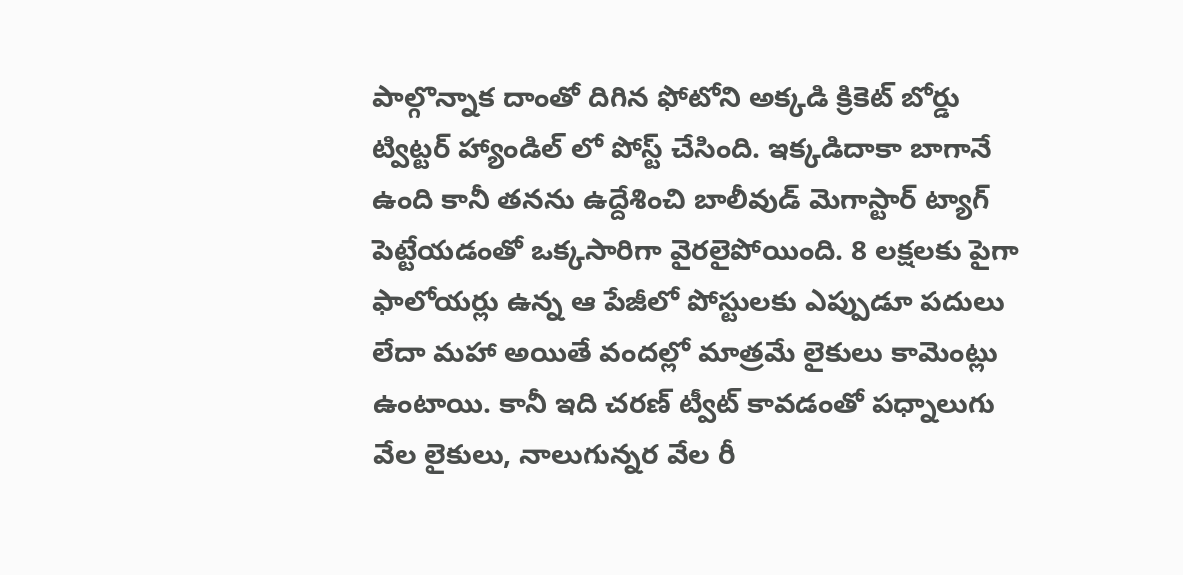పాల్గొన్నాక దాంతో దిగిన ఫోటోని అక్కడి క్రికెట్ బోర్డు ట్విట్టర్ హ్యాండిల్ లో పోస్ట్ చేసింది. ఇక్కడిదాకా బాగానే ఉంది కానీ తనను ఉద్దేశించి బాలీవుడ్ మెగాస్టార్ ట్యాగ్ పెట్టేయడంతో ఒక్కసారిగా వైరలైపోయింది. 8 లక్షలకు పైగా ఫాలోయర్లు ఉన్న ఆ పేజీలో పోస్టులకు ఎప్పుడూ పదులు లేదా మహా అయితే వందల్లో మాత్రమే లైకులు కామెంట్లు ఉంటాయి. కానీ ఇది చరణ్ ట్వీట్ కావడంతో పధ్నాలుగు వేల లైకులు, నాలుగున్నర వేల రీ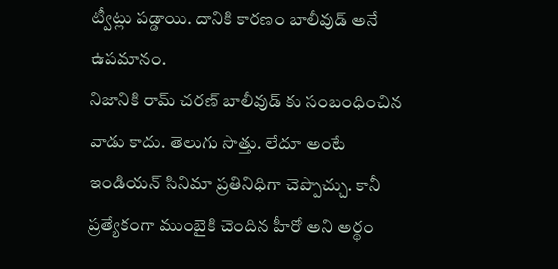ట్వీట్లు పడ్డాయి. దానికి కారణం బాలీవుడ్ అనే ఉపమానం.
నిజానికి రామ్ చరణ్ బాలీవుడ్ కు సంబంధించిన వాడు కాదు. తెలుగు సొత్తు. లేదూ అంటే ఇండియన్ సినిమా ప్రతినిధిగా చెప్పొచ్చు. కానీ ప్రత్యేకంగా ముంబైకి చెందిన హీరో అని అర్థం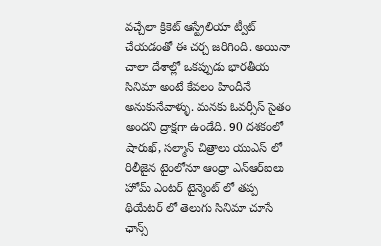వచ్చేలా క్రికెట్ ఆస్ట్రేలియా ట్వీట్ చేయడంతో ఈ చర్చ జరిగింది. అయినా చాలా దేశాల్లో ఒకప్పుడు భారతీయ సినిమా అంటే కేవలం హిందీనే అనుకునేవాళ్ళు. మనకు ఓవర్సీస్ సైతం అందని ద్రాక్షగా ఉండేది. 90 దశకంలో షారుఖ్, సల్మాన్ చిత్రాలు యుఎస్ లో రిలీజైన టైంలోనూ ఆంధ్రా ఎన్ఆర్ఐలు హోమ్ ఎంటర్ టైన్మెంట్ లో తప్ప థియేటర్ లో తెలుగు సినిమా చూసే ఛాన్స్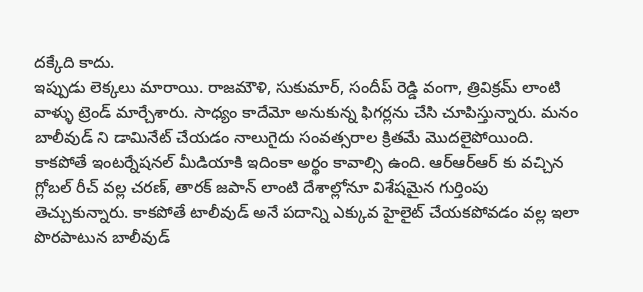దక్కేది కాదు.
ఇప్పుడు లెక్కలు మారాయి. రాజమౌళి, సుకుమార్, సందీప్ రెడ్డి వంగా, త్రివిక్రమ్ లాంటి వాళ్ళు ట్రెండ్ మార్చేశారు. సాధ్యం కాదేమో అనుకున్న ఫిగర్లను చేసి చూపిస్తున్నారు. మనం బాలీవుడ్ ని డామినేట్ చేయడం నాలుగైదు సంవత్సరాల క్రితమే మొదలైపోయింది. కాకపోతే ఇంటర్నేషనల్ మీడియాకి ఇదింకా అర్థం కావాల్సి ఉంది. ఆర్ఆర్ఆర్ కు వచ్చిన గ్లోబల్ రీచ్ వల్ల చరణ్, తారక్ జపాన్ లాంటి దేశాల్లోనూ విశేషమైన గుర్తింపు తెచ్చుకున్నారు. కాకపోతే టాలీవుడ్ అనే పదాన్ని ఎక్కువ హైలైట్ చేయకపోవడం వల్ల ఇలా పొరపాటున బాలీవుడ్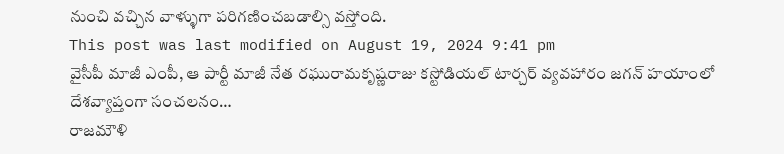నుంచి వచ్చిన వాళ్ళుగా పరిగణించబడాల్సి వస్తోంది.
This post was last modified on August 19, 2024 9:41 pm
వైసీపీ మాజీ ఎంపీ, ఆ పార్టీ మాజీ నేత రఘురామకృష్ణరాజు కస్టోడియల్ టార్చర్ వ్యవహారం జగన్ హయాంలో దేశవ్యాప్తంగా సంచలనం…
రాజమౌళి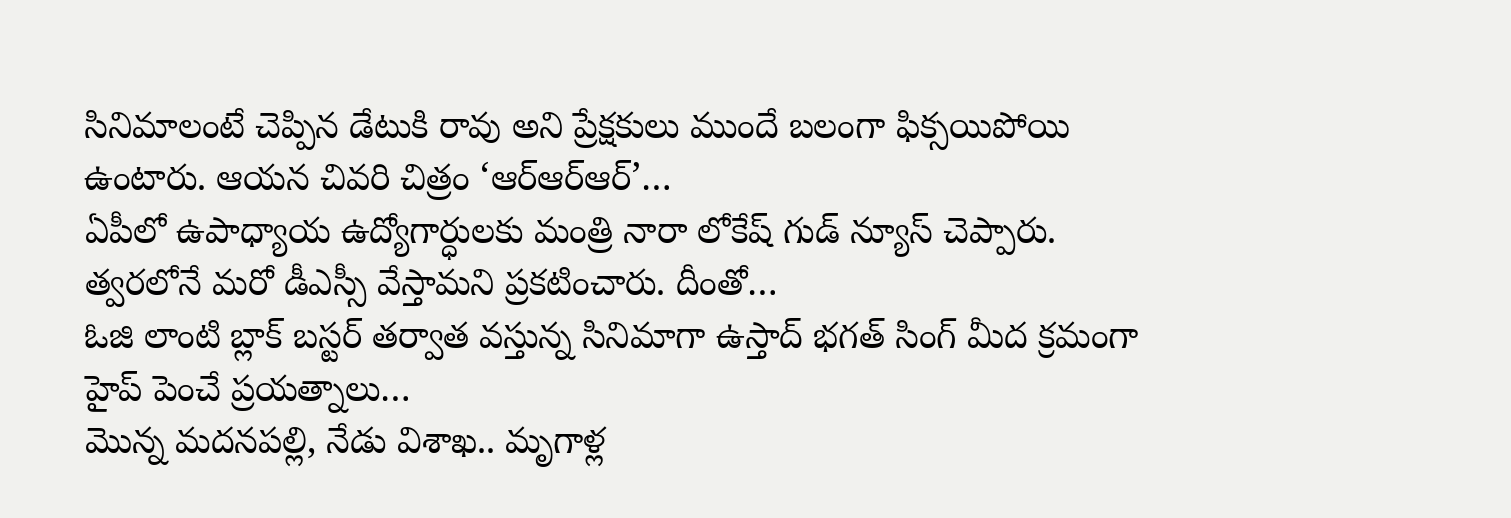సినిమాలంటే చెప్పిన డేటుకి రావు అని ప్రేక్షకులు ముందే బలంగా ఫిక్సయిపోయి ఉంటారు. ఆయన చివరి చిత్రం ‘ఆర్ఆర్ఆర్’…
ఏపీలో ఉపాధ్యాయ ఉద్యోగార్ధులకు మంత్రి నారా లోకేష్ గుడ్ న్యూస్ చెప్పారు. త్వరలోనే మరో డీఎస్సీ వేస్తామని ప్రకటించారు. దీంతో…
ఓజి లాంటి బ్లాక్ బస్టర్ తర్వాత వస్తున్న సినిమాగా ఉస్తాద్ భగత్ సింగ్ మీద క్రమంగా హైప్ పెంచే ప్రయత్నాలు…
మొన్న మదనపల్లి, నేడు విశాఖ.. మృగాళ్ల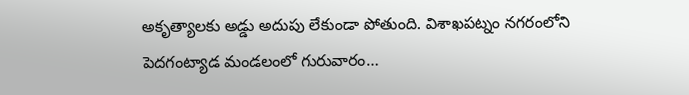అకృత్యాలకు అడ్డు అదుపు లేకుండా పోతుంది. విశాఖపట్నం నగరంలోని పెదగంట్యాడ మండలంలో గురువారం…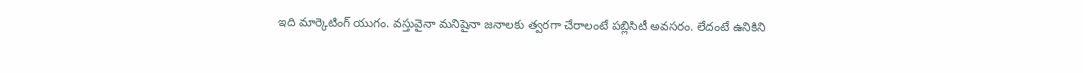ఇది మార్కెటింగ్ యుగం. వస్తువైనా మనిషైనా జనాలకు త్వరగా చేరాలంటే పబ్లిసిటీ అవసరం. లేదంటే ఉనికిని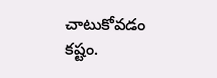చాటుకోవడం కష్టం.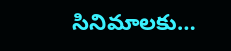సినిమాలకు…